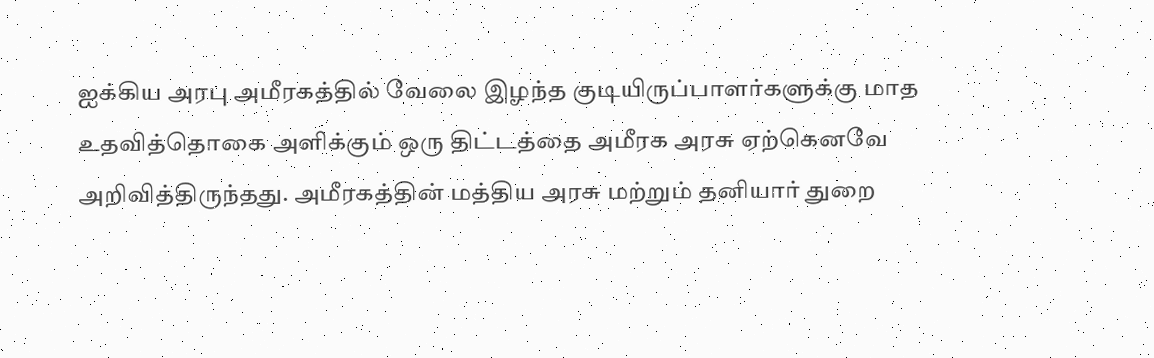ஐக்கிய அரபு அமீரகத்தில்‌ வேலை இழந்த குடியிருப்பாளர்களுக்கு மாத
உதவித்தொகை அளிக்கும்‌ ஒரு திட்டத்தை அமீரக அரசு ஏற்கெனவே
அறிவித்திருந்தது. அமீரகத்தின்‌ மத்திய அரசு மற்றும்‌ தனியார்‌ துறை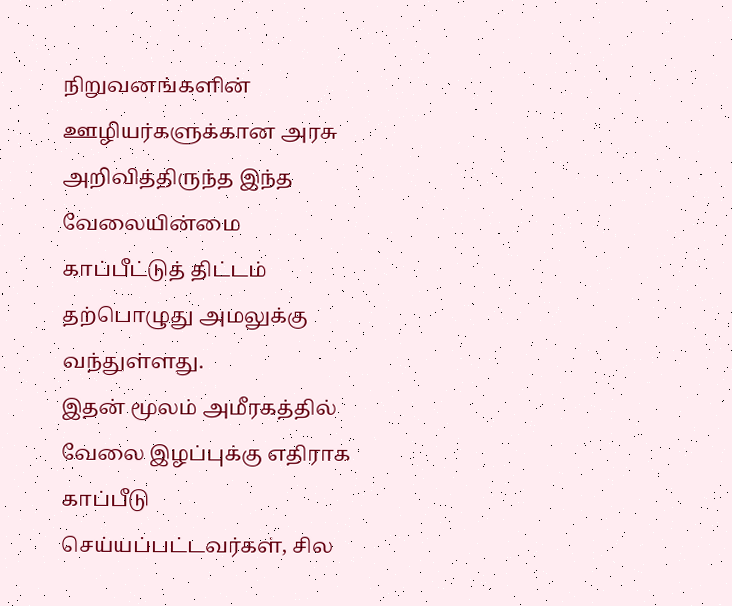நிறுவனங்களின்‌ ஊழியர்களுக்கான அரசு அறிவித்திருந்த இந்த
வேலையின்மை காப்பீட்டுத்‌ திட்டம்‌ தற்பொழுது அமலுக்கு வந்துள்ளது.
இதன்‌ மூலம்‌ அமீரகத்தில்‌ வேலை இழப்புக்கு எதிராக காப்பீடு
செய்யப்பட்டவர்கள்‌, சில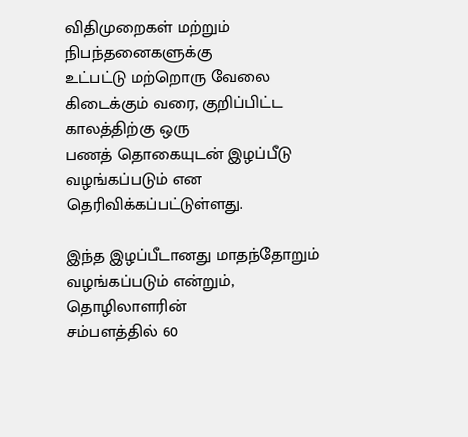விதிமுறைகள்‌ மற்றும்‌ நிபந்தனைகளுக்கு
உட்பட்டு மற்றொரு வேலை கிடைக்கும்‌ வரை, குறிப்பிட்ட காலத்திற்கு ஒரு
பணத்‌ தொகையுடன்‌ இழப்பீடு வழங்கப்படும்‌ என தெரிவிக்கப்பட்டுள்ளது.

இந்த இழப்பீடானது மாதந்தோறும்‌ வழங்கப்படும்‌ என்றும்‌, தொழிலாளரின்‌
சம்பளத்தில்‌ 60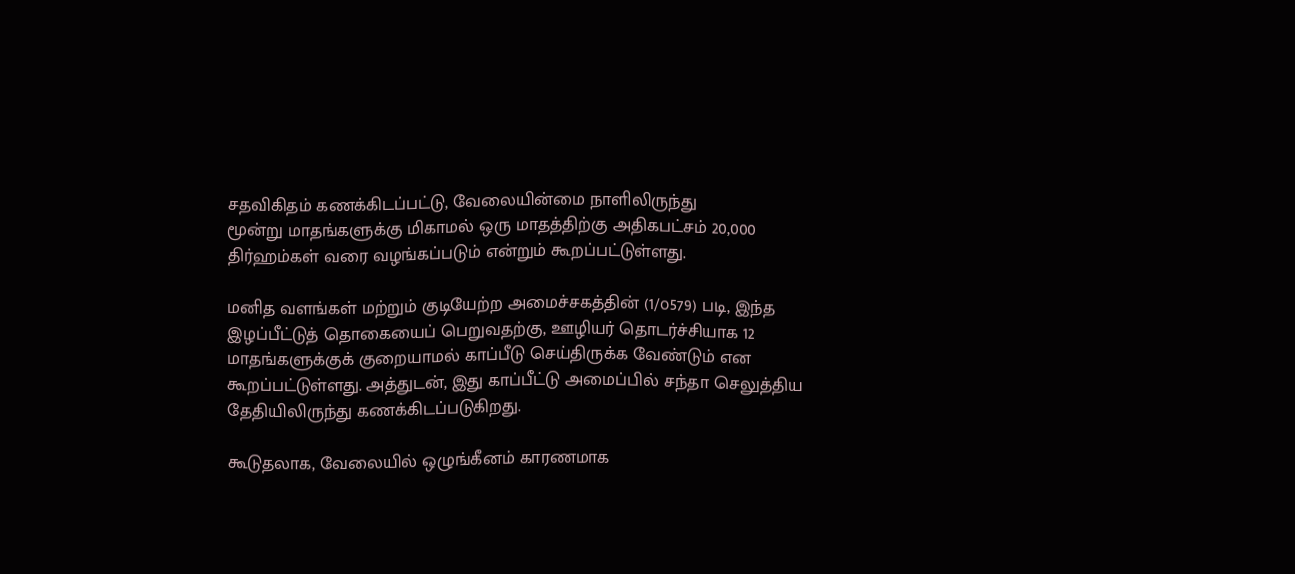சதவிகிதம்‌ கணக்கிடப்பட்டு, வேலையின்மை நாளிலிருந்து
மூன்று மாதங்களுக்கு மிகாமல்‌ ஒரு மாதத்திற்கு அதிகபட்சம்‌ 20,000
திர்ஹம்கள்‌ வரை வழங்கப்படும்‌ என்றும்‌ கூறப்பட்டுள்ளது.

மனித வளங்கள்‌ மற்றும்‌ குடியேற்ற அமைச்சகத்தின்‌ (1/௦579) படி, இந்த
இழப்பீட்டுத்‌ தொகையைப்‌ பெறுவதற்கு, ஊழியர்‌ தொடர்ச்சியாக 12
மாதங்களுக்குக்‌ குறையாமல்‌ காப்பீடு செய்திருக்க வேண்டும்‌ என
கூறப்பட்டுள்ளது. அத்துடன்‌, இது காப்பீட்டு அமைப்பில்‌ சந்தா செலுத்திய
தேதியிலிருந்து கணக்கிடப்படுகிறது.

கூடுதலாக, வேலையில்‌ ஒழுங்கீனம்‌ காரணமாக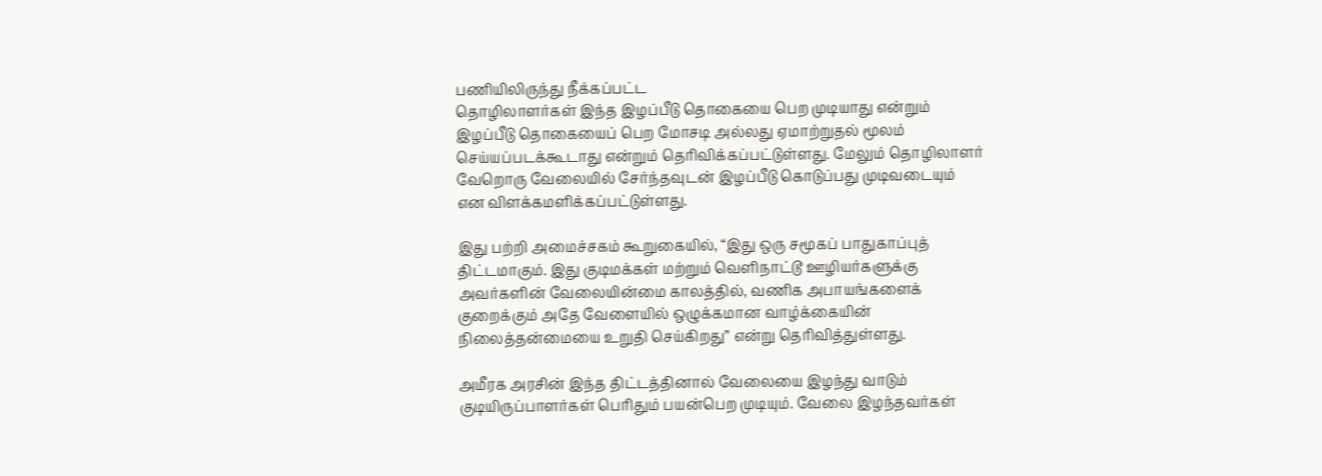பணியிலிருந்து நீக்கப்பட்ட
தொழிலாளர்கள்‌ இந்த இழப்பீடு தொகையை பெற முடியாது என்றும்‌
இழப்பீடு தொகையைப்‌ பெற மோசடி அல்லது ஏமாற்றுதல்‌ மூலம்‌
செய்யப்படக்கூடாது என்றும்‌ தெரிவிக்கப்பட்டுள்ளது. மேலும்‌ தொழிலாளர்‌
வேறொரு வேலையில்‌ சேர்ந்தவுடன்‌ இழப்பீடு கொடுப்பது முடிவடையும்‌
என விளக்கமளிக்கப்பட்டுள்ளது.

இது பற்றி அமைச்சகம்‌ கூறுகையில்‌, “இது ஒரு சமூகப்‌ பாதுகாப்புத்‌
திட்டமாகும்‌. இது குடிமக்கள்‌ மற்றும்‌ வெளிநாட்டூ ஊழியர்களுக்கு
அவர்களின்‌ வேலையின்மை காலத்தில்‌, வணிக அபாயங்களைக்‌
குறைக்கும்‌ அதே வேளையில்‌ ஒழுக்கமான வாழ்க்கையின்‌
நிலைத்தன்மையை உறுதி செய்கிறது” என்று தெரிவித்துள்ளது.

அமீரக அரசின்‌ இந்த திட்டத்தினால்‌ வேலையை இழந்து வாடும்‌
குடியிருப்பாளர்கள்‌ பெரிதும்‌ பயன்பெற முடியும்‌. வேலை இழந்தவர்கள்‌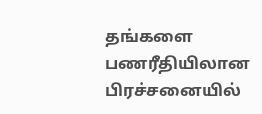தங்களை பணரீதியிலான பிரச்சனையில்‌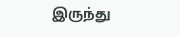இருந்து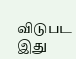விடுபட இது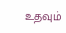உதவும்‌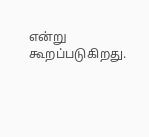என்று கூறப்படுகிறது.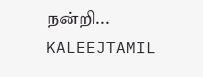நன்றி...
KALEEJTAMIL